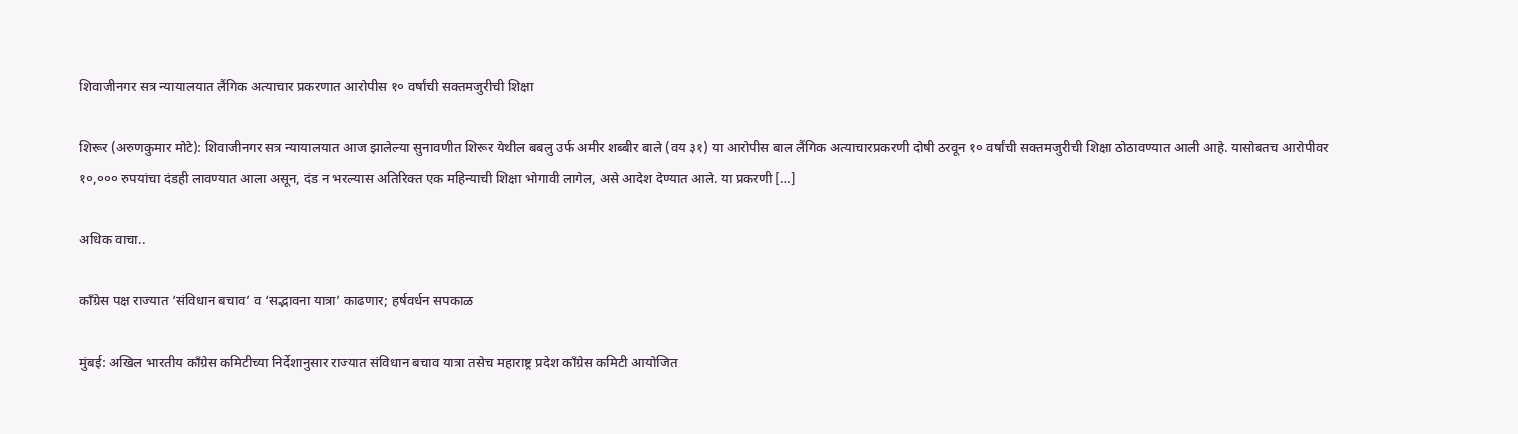शिवाजीनगर सत्र न्यायालयात लैंगिक अत्याचार प्रकरणात आरोपीस १० वर्षांची सक्तमजुरीची शिक्षा

शिरूर (अरुणकुमार मोटे): शिवाजीनगर सत्र न्यायालयात आज झालेल्या सुनावणीत शिरूर येथील बबलु उर्फ अमीर शब्बीर बाले (वय ३१) या आरोपीस बाल लैंगिक अत्याचारप्रकरणी दोषी ठरवून १० वर्षांची सक्तमजुरीची शिक्षा ठोठावण्यात आली आहे. यासोबतच आरोपीवर १०,००० रुपयांचा दंडही लावण्यात आला असून, दंड न भरल्यास अतिरिक्त एक महिन्याची शिक्षा भोगावी लागेल, असे आदेश देण्यात आले. या प्रकरणी […]

अधिक वाचा..

काँग्रेस पक्ष राज्यात ‘संविधान बचाव’ व ‘सद्भावना यात्रा’ काढणार; हर्षवर्धन सपकाळ

मुंबई: अखिल भारतीय काँग्रेस कमिटीच्या निर्देशानुसार राज्यात संविधान बचाव यात्रा तसेच महाराष्ट्र प्रदेश काँग्रेस कमिटी आयोजित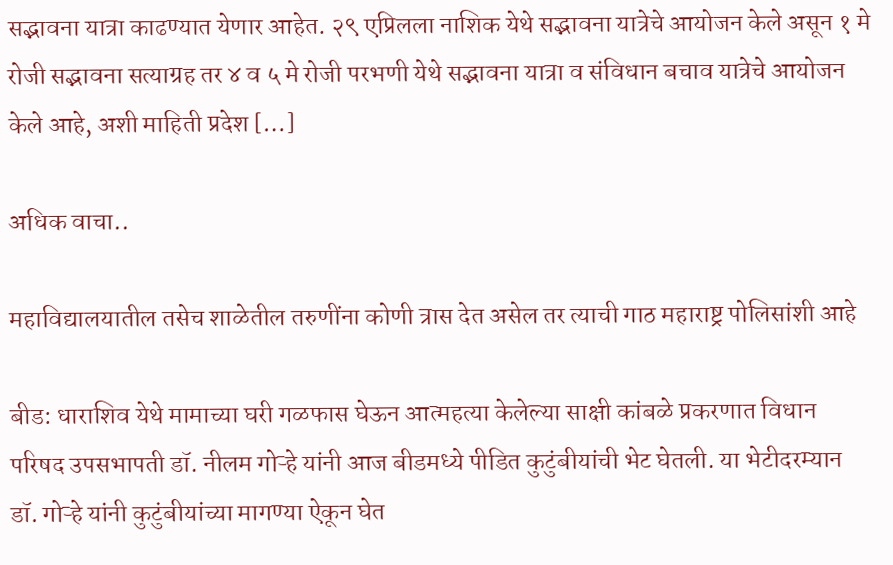सद्भावना यात्रा काढण्यात येणार आहेत. २९ एप्रिलला नाशिक येथे सद्भावना यात्रेचे आयोजन केले असून १ मे रोजी सद्भावना सत्याग्रह तर ४ व ५ मे रोजी परभणी येथे सद्भावना यात्रा व संविधान बचाव यात्रेचे आयोजन केले आहे, अशी माहिती प्रदेश […]

अधिक वाचा..

महाविद्यालयातील तसेच शाळेतील तरुणींना कोणी त्रास देत असेल तर त्याची गाठ महाराष्ट्र पोलिसांशी आहे

बीड: धाराशिव येथे मामाच्या घरी गळफास घेऊन आत्महत्या केलेल्या साक्षी कांबळे प्रकरणात विधान परिषद उपसभापती डॉ. नीलम गोऱ्हे यांनी आज बीडमध्ये पीडित कुटुंबीयांची भेट घेतली. या भेटीदरम्यान डॉ. गोऱ्हे यांनी कुटुंबीयांच्या मागण्या ऐकून घेत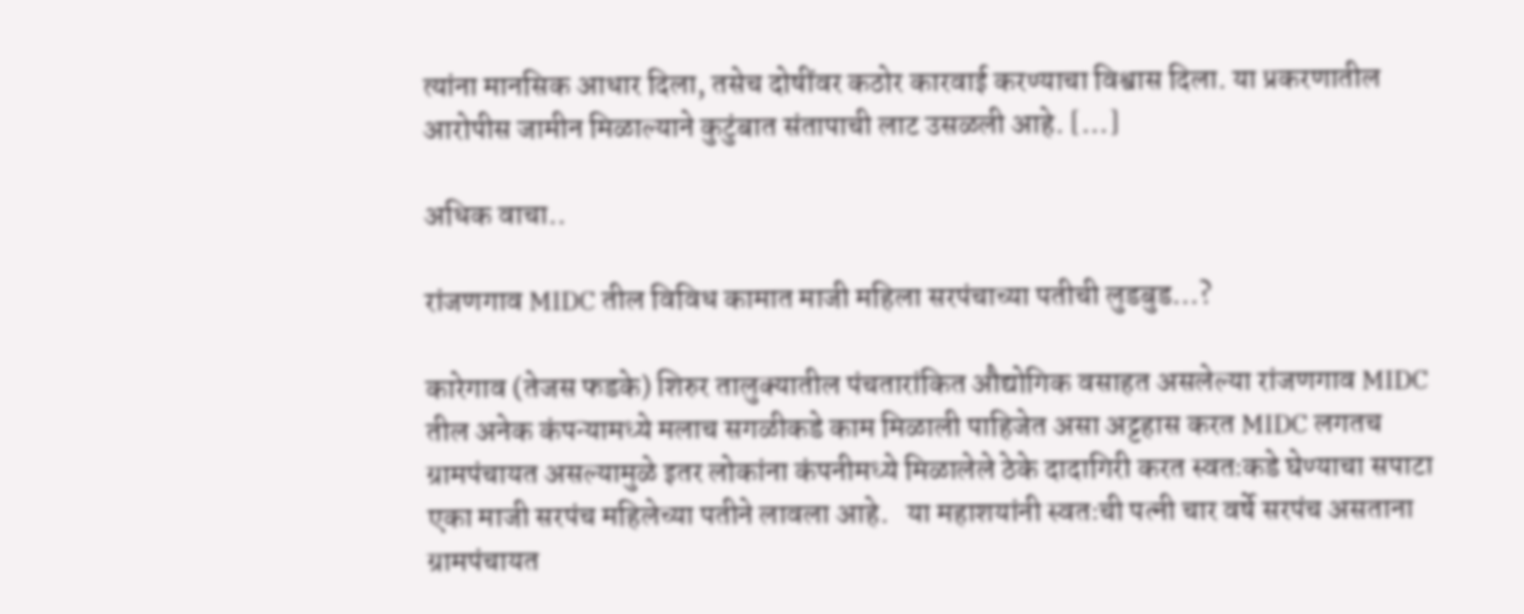त्यांना मानसिक आधार दिला, तसेच दोषींवर कठोर कारवाई करण्याचा विश्वास दिला. या प्रकरणातील आरोपीस जामीन मिळाल्याने कुटुंबात संतापाची लाट उसळली आहे. […]

अधिक वाचा..

रांजणगाव MIDC तील विविध कामात माजी महिला सरपंचाच्या पतीची लुडबुड…?

कारेगाव (तेजस फडके) शिरुर तालुक्यातील पंचतारांकित औद्योगिक वसाहत असलेल्या रांजणगाव MIDC तील अनेक कंपन्यामध्ये मलाच सगळीकडे काम मिळाली पाहिजेत असा अट्टहास करत MIDC लगतच ग्रामपंचायत असल्यामुळे इतर लोकांना कंपनीमध्ये मिळालेले ठेके दादागिरी करत स्वतःकडे घेण्याचा सपाटा एका माजी सरपंच महिलेच्या पतीने लावला आहे.   या महाशयांनी स्वतःची पत्नी चार वर्षे सरपंच असताना ग्रामपंचायत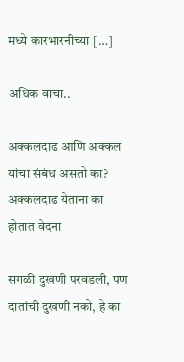मध्ये कारभारनीच्या […]

अधिक वाचा..

अक्कलदाढ आणि अक्कल यांचा संबंध असतो का? अक्कलदाढ येताना का होतात वेदना

सगळी दुखणी परवडली, पण दातांची दुखणी नको, हे का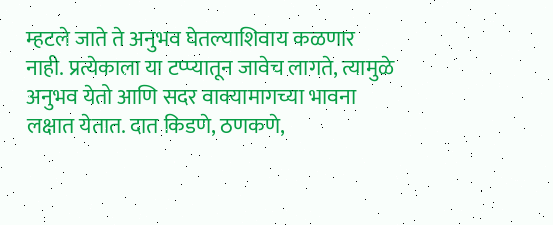म्हटले जाते ते अनुभव घेतल्याशिवाय कळणार नाही. प्रत्येकाला या टप्प्यातून जावेच लागते, त्यामुळे अनुभव येतो आणि सदर वाक्यामागच्या भावना लक्षात येतात. दात किडणे, ठणकणे,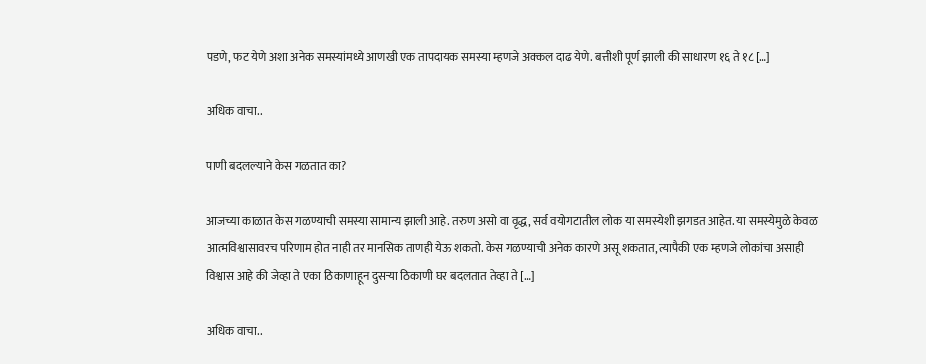पडणे, फट येणे अशा अनेक समस्यांमध्ये आणखी एक तापदायक समस्या म्हणजे अक्कल दाढ येणे. बत्तीशी पूर्ण झाली की साधारण १६ ते १८ […]

अधिक वाचा..

पाणी बदलल्याने केस गळतात का?

आजच्या काळात केस गळण्याची समस्या सामान्य झाली आहे. तरुण असो वा वृद्ध, सर्व वयोगटातील लोक या समस्येशी झगडत आहेत. या समस्येमुळे केवळ आत्मविश्वासावरच परिणाम होत नाही तर मानसिक ताणही येऊ शकतो. केस गळण्याची अनेक कारणे असू शकतात, त्यापैकी एक म्हणजे लोकांचा असाही विश्वास आहे की जेव्हा ते एका ठिकाणाहून दुसऱ्या ठिकाणी घर बदलतात तेव्हा ते […]

अधिक वाचा..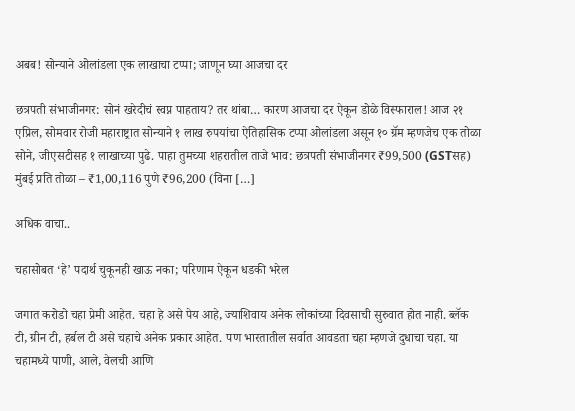अबब! सोन्याने ओलांडला एक लाखाचा टप्पा; जाणून घ्या आजचा दर

छत्रपती संभाजीनगर: सोनं खरेदीचं स्वप्न पाहताय? तर थांबा… कारण आजचा दर ऐकून डोळे विस्फाराल! आज २१ एप्रिल, सोमवार रोजी महाराष्ट्रात सोन्याने १ लाख रुपयांचा ऐतिहासिक टप्पा ओलांडला असून १० ग्रॅम म्हणजेच एक तोळा सोने, जीएसटीसह १ लाखाच्या पुढे. पाहा तुमच्या शहरातील ताजे भाव: छत्रपती संभाजीनगर ₹99,500 (GSTसह) मुंबई प्रति तोळा – ₹1,00,116 पुणे ₹96,200 (विना […]

अधिक वाचा..

चहासोबत ‘हे’ पदार्थ चुकूनही खाऊ नका; परिणाम ऐकून धडकी भरेल

जगात करोडो चहा प्रेमी आहेत. चहा हे असे पेय आहे, ज्याशिवाय अनेक लोकांच्या दिवसाची सुरुवात होत नाही. ब्लॅक टी, ग्रीन टी, हर्बल टी असे चहाचे अनेक प्रकार आहेत. पण भारतातील सर्वात आवडता चहा म्हणजे दुधाचा चहा. या चहामध्ये पाणी, आले, वेलची आणि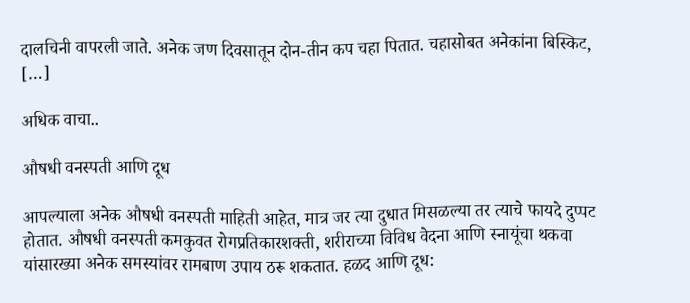दालचिनी वापरली जाते. अनेक जण दिवसातून दोन-तीन कप चहा पितात. चहासोबत अनेकांना बिस्किट, […]

अधिक वाचा..

औषधी वनस्पती आणि दूध

आपल्याला अनेक औषधी वनस्पती माहिती आहेत, मात्र जर त्या दुधात मिसळल्या तर त्याचे फायदे दुप्पट होतात. औषधी वनस्पती कमकुवत रोगप्रतिकारशक्ती, शरीराच्या विविध वेदना आणि स्नायूंचा थकवा यांसारख्या अनेक समस्यांवर रामबाण उपाय ठरू शकतात. हळद आणि दूध: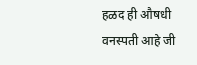हळद ही औषधी वनस्पती आहे जी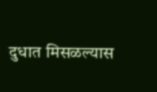दुधात मिसळल्यास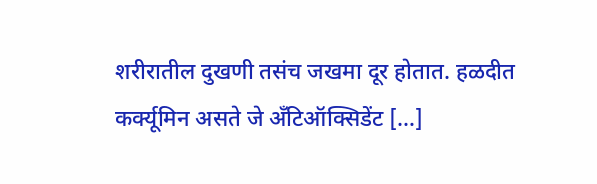शरीरातील दुखणी तसंच जखमा दूर होतात. हळदीत कर्क्यूमिन असते जे अँटिऑक्सिडेंट […]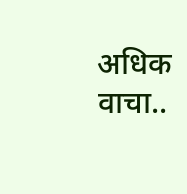अधिक वाचा..